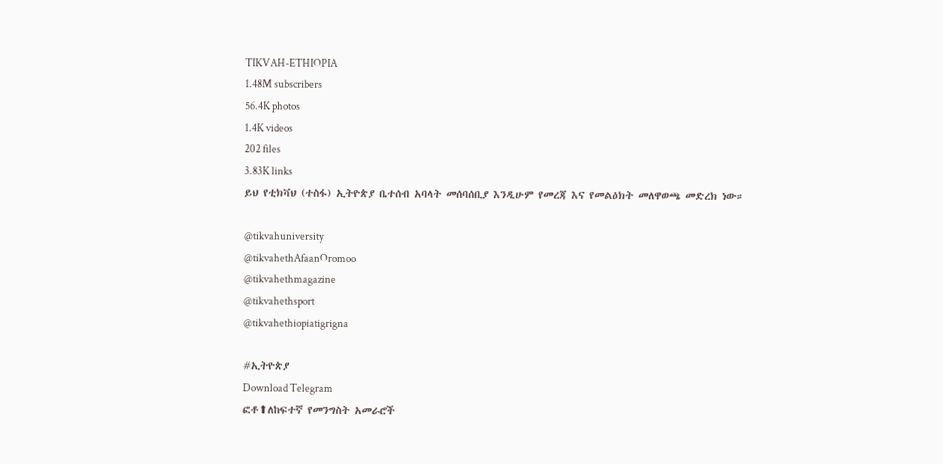TIKVAH-ETHIOPIA
1.48M subscribers
56.4K photos
1.4K videos
202 files
3.83K links
ይህ የቲክቫህ (ተስፋ) ኢትዮጵያ ቤተሰብ አባላት መሰባሰቢያ እንዲሁም የመረጃ እና የመልዕክት መለዋወጫ መድረክ ነው።

@tikvahuniversity
@tikvahethAfaanOromoo
@tikvahethmagazine
@tikvahethsport
@tikvahethiopiatigrigna

#ኢትዮጵያ
Download Telegram
ፎቶ⬆ለከፍተኛ የመንግስት አመራሮች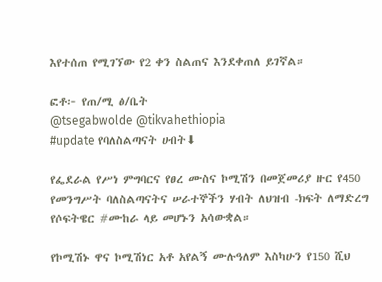እየተሰጠ የሚገኘው የ2 ቀን ስልጠና እንደቀጠለ ይገኛል።

ፎቶ፦ የጠ/ሚ ፅ/ቤት
@tsegabwolde @tikvahethiopia
#update የባለስልጣናት ሀብት⬇

የፌደራል የሥነ ምግባርና የፀረ ሙስና ኮሚሽን በመጀመሪያ ዙር የ450 የመንግሥት ባለስልጣናትና ሠራተኞችን ሃብት ለህዝብ -ክፍት ለማድረግ የሶፍትዌር #ሙከራ ላይ መሆኑን አሳውቋል።

የኮሚሽኑ ዋና ኮሚሽነር አቶ አየልኝ ሙሉዓለም እስካሁን የ150 ሺህ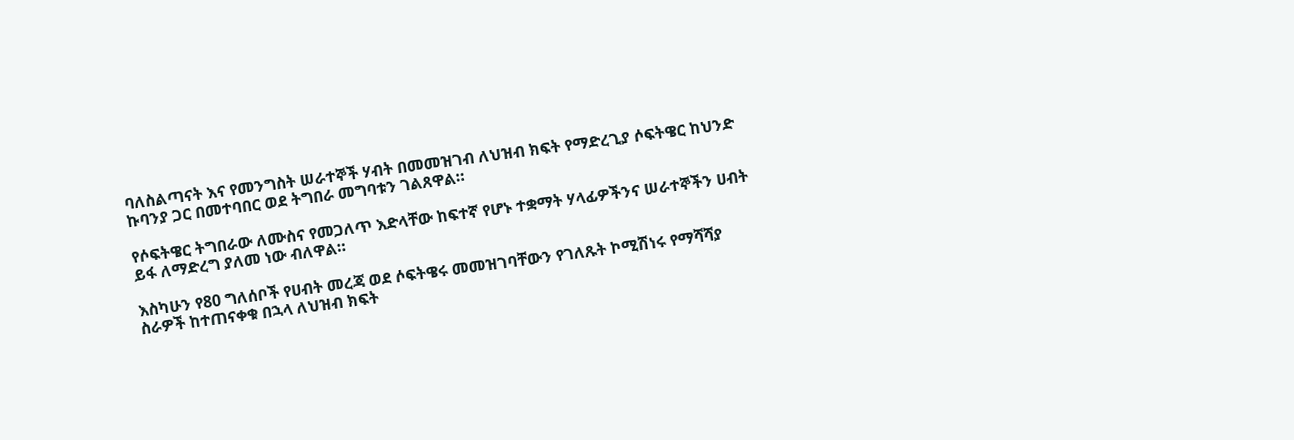ባለስልጣናት እና የመንግስት ሠራተኞች ሃብት በመመዝገብ ለህዝብ ክፍት የማድረጊያ ሶፍትዌር ከህንድ ኩባንያ ጋር በመተባበር ወደ ትግበራ መግባቱን ገልጸዋል።

የሶፍትዌር ትግበራው ለሙስና የመጋለጥ እድላቸው ከፍተኛ የሆኑ ተቋማት ሃላፊዎችንና ሠራተኞችን ሀብት ይፋ ለማድረግ ያለመ ነው ብለዋል።

እስካሁን የ80 ግለሰቦች የሀብት መረጃ ወደ ሶፍትዌሩ መመዝገባቸውን የገለጹት ኮሚሽነሩ የማሻሻያ ስራዎች ከተጠናቀቁ በኋላ ለህዝብ ክፍት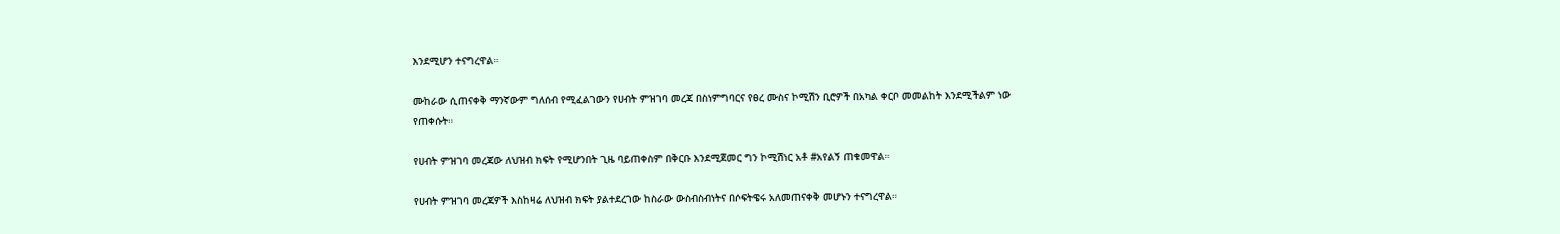እንደሚሆን ተናግረዋል።

ሙከራው ሲጠናቀቅ ማንኛውም ግለሰብ የሚፈልገውን የሀብት ምዝገባ መረጃ በስነምግባርና የፀረ ሙስና ኮሚሽን ቢሮዎች በአካል ቀርቦ መመልከት እንደሚችልም ነው የጠቀሱት።

የሀብት ምዝገባ መረጃው ለህዝብ ክፍት የሚሆንበት ጊዜ ባይጠቀስም በቅርቡ እንደሚጀመር ግን ኮሚሽነር አቶ #አየልኝ ጠቁመዋል።

የሀብት ምዝገባ መረጃዎች እስከዛሬ ለህዝብ ክፍት ያልተደረገው ከስራው ውስብስብነትና በሶፍትዌሩ አለመጠናቀቅ መሆኑን ተናግረዋል።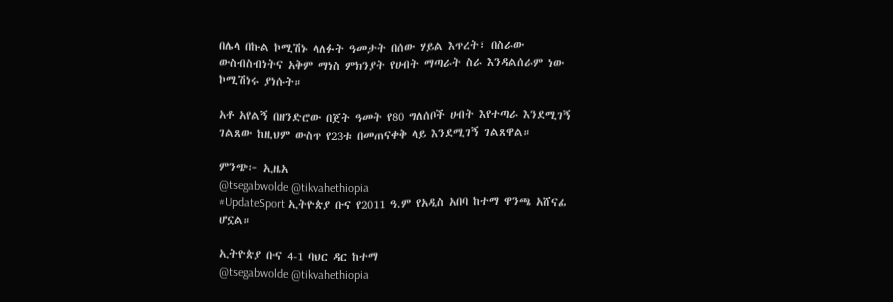በሌላ በኩል ኮሚሽኑ ላለፉት ዓመታት በሰው ሃይል እጥረት፣ በስራው ውስብስብነትና አቅም ማነስ ምክንያት የሀብት ማጣራት ስራ እንዳልሰራም ነው ኮሚሽነሩ ያነሱት።

አቶ አየልኝ በዘንድሮው በጀት ዓመት የ80 ግለሰቦች ሀብት እየተጣራ እንደሚገኝ ገልጸው ከዚህም ውስጥ የ23ቱ በመጠናቀቅ ላይ እንደሚገኝ ገልጸዋል።

ምንጭ፦ ኢዜአ
@tsegabwolde @tikvahethiopia
#UpdateSport ኢትዮጵያ ቡና የ2011 ዓ.ም የአዲስ አበባ ከተማ ዋንጫ አሸናፊ ሆኗል።

ኢትዮጵያ ቡና 4-1 ባህር ዳር ከተማ
@tsegabwolde @tikvahethiopia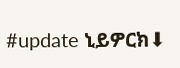#update ኒይዎርክ⬇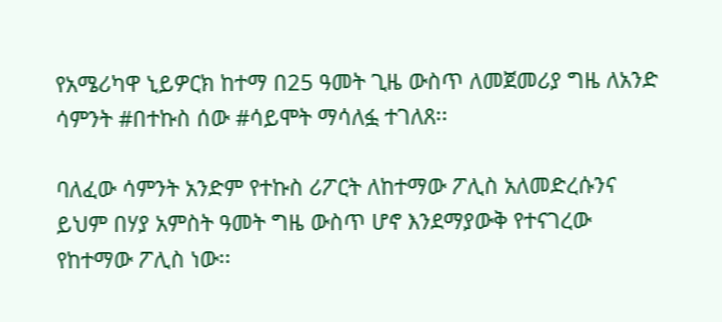የአሜሪካዋ ኒይዎርክ ከተማ በ25 ዓመት ጊዜ ውስጥ ለመጀመሪያ ግዜ ለአንድ ሳምንት #በተኩስ ሰው #ሳይሞት ማሳለፏ ተገለጸ፡፡

ባለፈው ሳምንት አንድም የተኩስ ሪፖርት ለከተማው ፖሊስ አለመድረሱንና ይህም በሃያ አምስት ዓመት ግዜ ውስጥ ሆኖ እንደማያውቅ የተናገረው የከተማው ፖሊስ ነው፡፡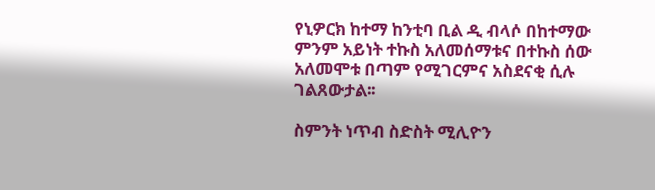የኒዎርክ ከተማ ከንቲባ ቢል ዲ ብላሶ በከተማው ምንም አይነት ተኩስ አለመሰማቱና በተኩስ ሰው አለመሞቱ በጣም የሚገርምና አስደናቂ ሲሉ ገልጸውታል፡፡

ስምንት ነጥብ ስድስት ሚሊዮን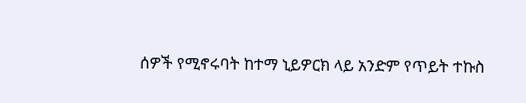ሰዎች የሚኖሩባት ከተማ ኒይዎርክ ላይ አንድም የጥይት ተኩስ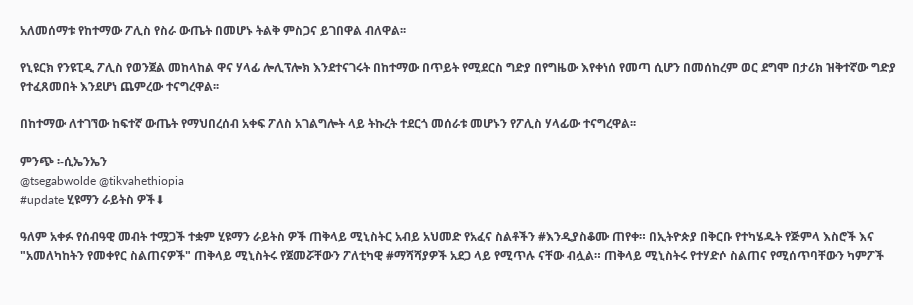አለመሰማቱ የከተማው ፖሊስ የስራ ውጤት በመሆኑ ትልቅ ምስጋና ይገበዋል ብለዋል፡፡

የኒዩርክ የንዩፒዲ ፖሊስ የወንጀል መከላከል ዋና ሃላፊ ሎሊፕሎክ እንደተናገሩት በከተማው በጥይት የሚደርስ ግድያ በየግዜው እየቀነሰ የመጣ ሲሆን በመሰከረም ወር ደግሞ በታሪክ ዝቅተኛው ግድያ የተፈጸመበት እንደሆነ ጨምረው ተናግረዋል፡፡

በከተማው ለተገኘው ከፍተኛ ውጤት የማህበረሰብ አቀፍ ፖለስ አገልግሎት ላይ ትኩረት ተደርጎ መሰራቱ መሆኑን የፖሊስ ሃላፊው ተናግረዋል፡፡

ምንጭ ፡-ሲኤንኤን
@tsegabwolde @tikvahethiopia
#update ሂዩማን ራይትስ ዎች⬇

ዓለም አቀፉ የሰብዓዊ መብት ተሟጋች ተቋም ሂዩማን ራይትስ ዎች ጠቅላይ ሚኒስትር አብይ አህመድ የአፈና ስልቶችን #እንዲያስቆሙ ጠየቀ። በኢትዮጵያ በቅርቡ የተካሄዱት የጅምላ እስሮች እና "አመለካከትን የመቀየር ስልጠናዎች" ጠቅላይ ሚኒስትሩ የጀመሯቸውን ፖለቲካዊ #ማሻሻያዎች አደጋ ላይ የሚጥሉ ናቸው ብሏል። ጠቅላይ ሚኒስትሩ የተሃድሶ ስልጠና የሚሰጥባቸውን ካምፖች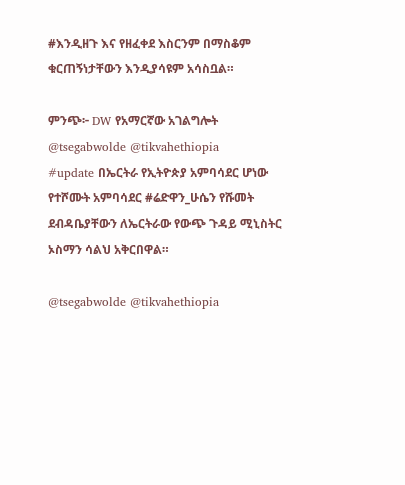#እንዲዘጉ እና የዘፈቀደ እስርንም በማስቆም ቁርጠኝነታቸውን እንዲያሳዩም አሳስቧል።

ምንጭ፦ DW የአማርኛው አገልግሎት
@tsegabwolde @tikvahethiopia
#update በኤርትራ የኢትዮጵያ አምባሳደር ሆነው የተሾሙት አምባሳደር #ሬድዋን_ሁሴን የሹመት ደብዳቤያቸውን ለኤርትራው የውጭ ጉዳይ ሚኒስትር ኦስማን ሳልህ አቅርበዋል።

@tsegabwolde @tikvahethiopia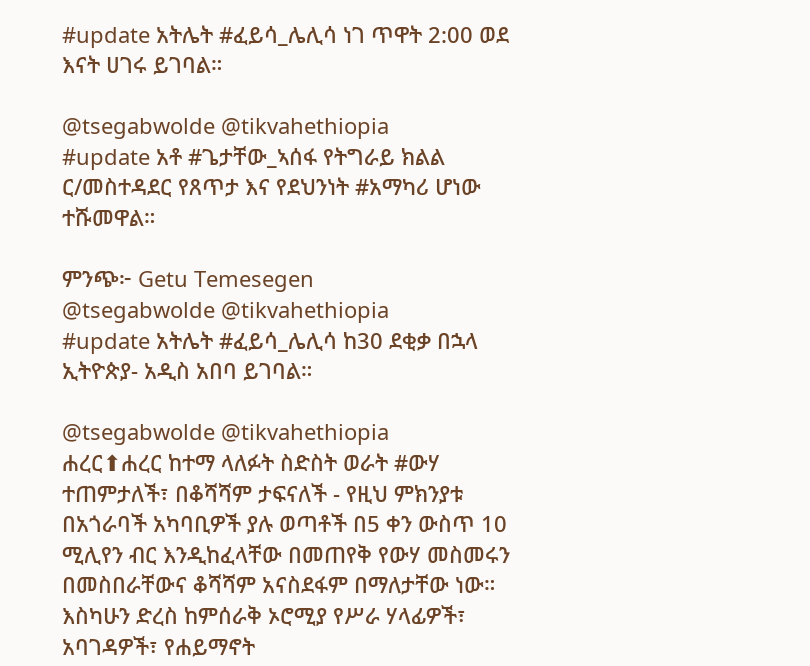#update አትሌት #ፈይሳ_ሌሊሳ ነገ ጥዋት 2:00 ወደ እናት ሀገሩ ይገባል።

@tsegabwolde @tikvahethiopia
#update አቶ #ጌታቸው_ኣሰፋ የትግራይ ክልል ር/መስተዳደር የጸጥታ እና የደህንነት #አማካሪ ሆነው ተሹመዋል።

ምንጭ፦ Getu Temesegen
@tsegabwolde @tikvahethiopia
#update አትሌት #ፈይሳ_ሌሊሳ ከ30 ደቂቃ በኋላ ኢትዮጵያ- አዲስ አበባ ይገባል።

@tsegabwolde @tikvahethiopia
ሐረር⬆ሐረር ከተማ ላለፉት ስድስት ወራት #ውሃ ተጠምታለች፣ በቆሻሻም ታፍናለች - የዚህ ምክንያቱ በአጎራባች አካባቢዎች ያሉ ወጣቶች በ5 ቀን ውስጥ 10 ሚሊየን ብር እንዲከፈላቸው በመጠየቅ የውሃ መስመሩን በመስበራቸውና ቆሻሻም አናስደፋም በማለታቸው ነው። እስካሁን ድረስ ከምሰራቅ ኦሮሚያ የሥራ ሃላፊዎች፣ አባገዳዎች፣ የሐይማኖት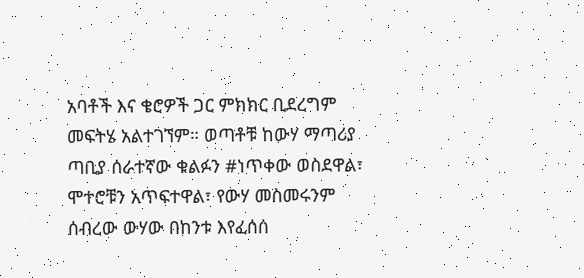አባቶች እና ቄሮዎች ጋር ምክክር ቢደረግም መፍትሄ አልተገኘም። ወጣቶቹ ከውሃ ማጣሪያ ጣቢያ ሰራተኛው ቁልፉን #ነጥቀው ወስደዋል፣ ሞተሮቹን አጥፍተዋል፣ የውሃ መስመሩንም ሰብረው ውሃው በከንቱ እየፈሰሰ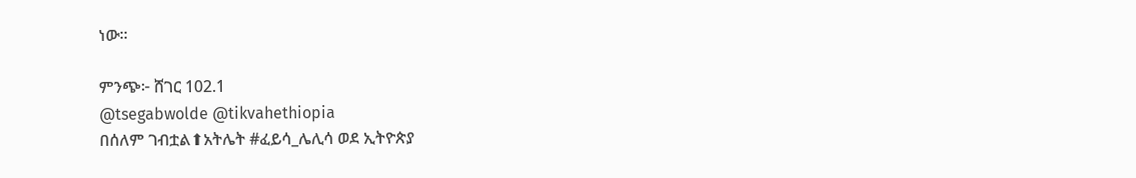ነው፡፡

ምንጭ፦ ሸገር 102.1
@tsegabwolde @tikvahethiopia
በሰለም ገብቷል⬆አትሌት #ፈይሳ_ሌሊሳ ወደ ኢትዮጵያ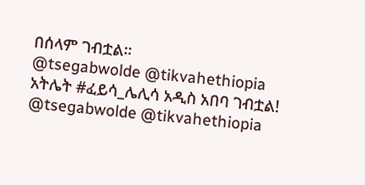በሰላም ገብቷል።
@tsegabwolde @tikvahethiopia
አትሌት #ፈይሳ_ሌሊሳ አዲስ አበባ ገብቷል!
@tsegabwolde @tikvahethiopia